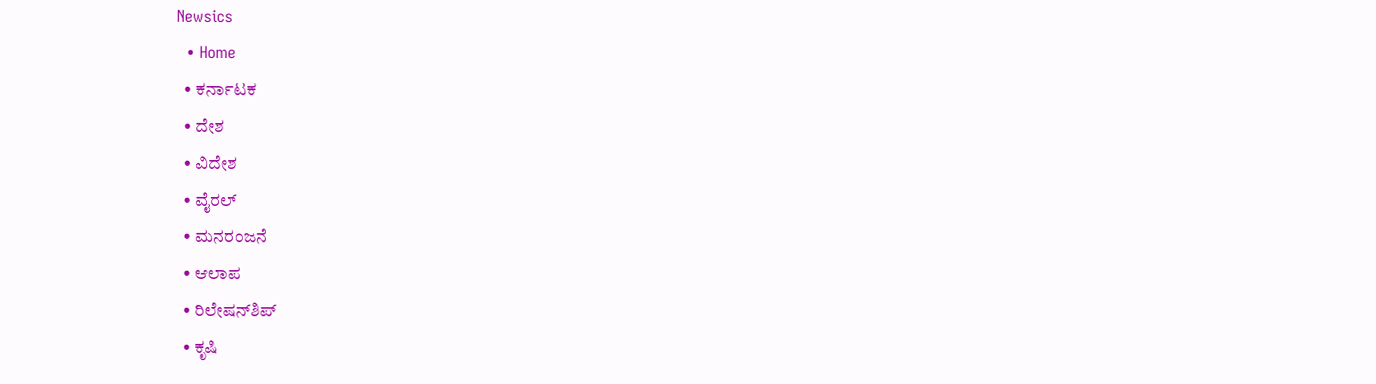Newsics
  • Home
  • ಕರ್ನಾಟಕ
  • ದೇಶ
  • ವಿದೇಶ
  • ವೈರಲ್
  • ಮನರಂಜನೆ
  • ಆಲಾಪ
  • ರಿಲೇಷನ್‌ಶಿಪ್
  • ಕೃಷಿ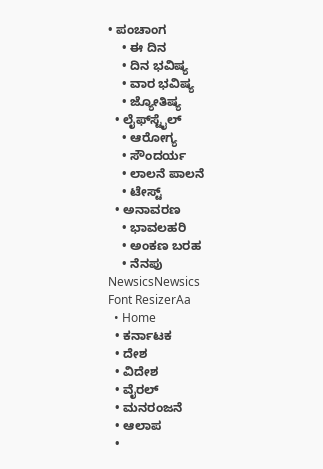• ಪಂಚಾಂಗ
    • ಈ ದಿನ
    • ದಿನ ಭವಿಷ್ಯ
    • ವಾರ ಭವಿಷ್ಯ
    • ಜ್ಯೋತಿಷ್ಯ
  • ಲೈಫ್‌ಸ್ಟೈಲ್
    • ಆರೋಗ್ಯ
    • ಸೌಂದರ್ಯ
    • ಲಾಲನೆ ಪಾಲನೆ
    • ಟೇಸ್ಟ್
  • ಅನಾವರಣ
    • ಭಾವಲಹರಿ
    • ಅಂಕಣ ಬರಹ
    • ನೆನಪು
NewsicsNewsics
Font ResizerAa
  • Home
  • ಕರ್ನಾಟಕ
  • ದೇಶ
  • ವಿದೇಶ
  • ವೈರಲ್
  • ಮನರಂಜನೆ
  • ಆಲಾಪ
  •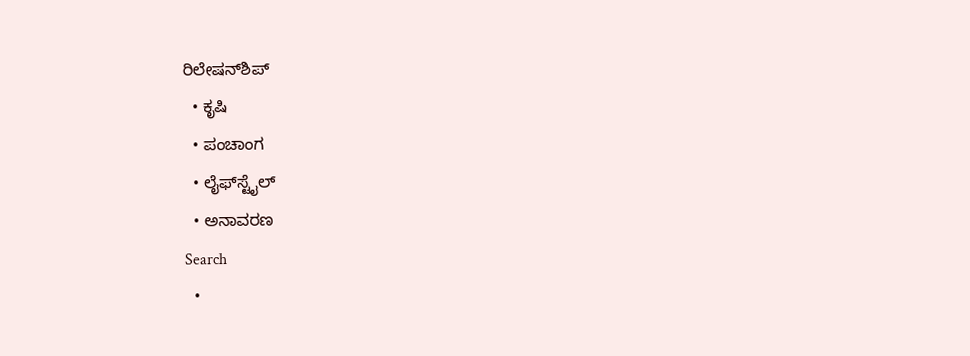ರಿಲೇಷನ್‌ಶಿಪ್
  • ಕೃಷಿ
  • ಪಂಚಾಂಗ
  • ಲೈಫ್‌ಸ್ಟೈಲ್
  • ಅನಾವರಣ
Search
  •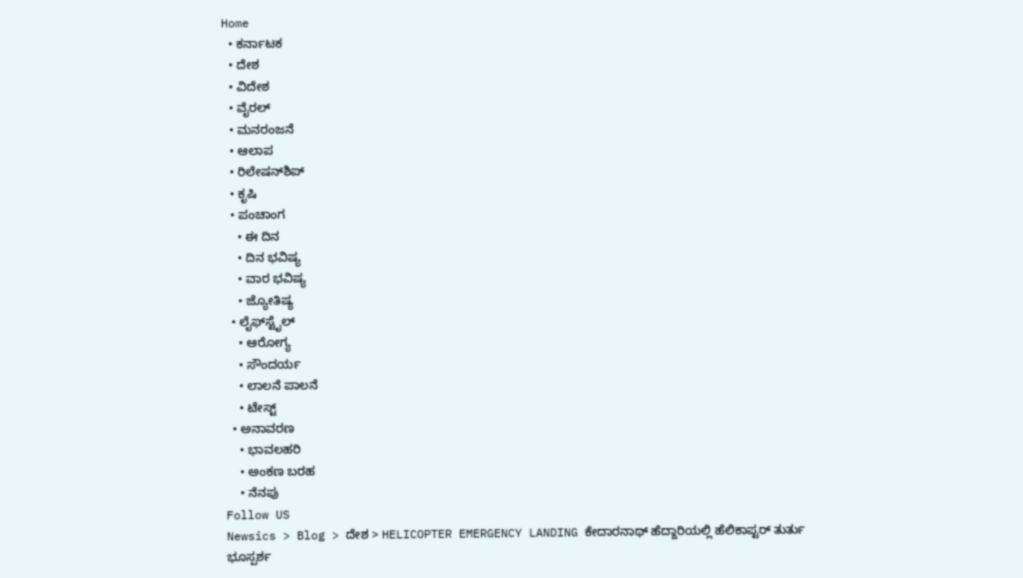Home
  • ಕರ್ನಾಟಕ
  • ದೇಶ
  • ವಿದೇಶ
  • ವೈರಲ್
  • ಮನರಂಜನೆ
  • ಆಲಾಪ
  • ರಿಲೇಷನ್‌ಶಿಪ್
  • ಕೃಷಿ
  • ಪಂಚಾಂಗ
    • ಈ ದಿನ
    • ದಿನ ಭವಿಷ್ಯ
    • ವಾರ ಭವಿಷ್ಯ
    • ಜ್ಯೋತಿಷ್ಯ
  • ಲೈಫ್‌ಸ್ಟೈಲ್
    • ಆರೋಗ್ಯ
    • ಸೌಂದರ್ಯ
    • ಲಾಲನೆ ಪಾಲನೆ
    • ಟೇಸ್ಟ್
  • ಅನಾವರಣ
    • ಭಾವಲಹರಿ
    • ಅಂಕಣ ಬರಹ
    • ನೆನಪು
Follow US
Newsics > Blog > ದೇಶ > HELICOPTER EMERGENCY LANDING ಕೇದಾರನಾಥ್ ಹೆದ್ದಾರಿಯಲ್ಲಿ ಹೆಲಿಕಾಪ್ಟರ್ ತುರ್ತು ಭೂಸ್ಪರ್ಶ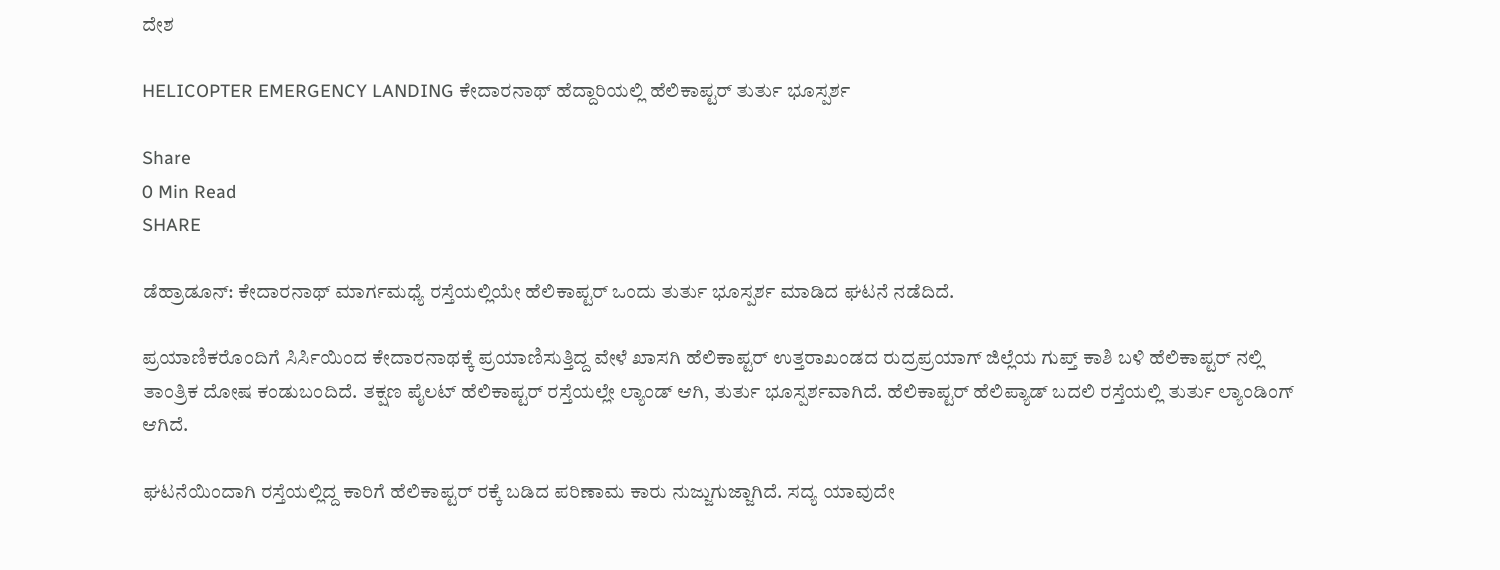ದೇಶ

HELICOPTER EMERGENCY LANDING ಕೇದಾರನಾಥ್ ಹೆದ್ದಾರಿಯಲ್ಲಿ ಹೆಲಿಕಾಪ್ಟರ್ ತುರ್ತು ಭೂಸ್ಪರ್ಶ

Share
0 Min Read
SHARE

ಡೆಹ್ರಾಡೂನ್: ಕೇದಾರನಾಥ್ ಮಾರ್ಗಮಧ್ಯೆ ರಸ್ತೆಯಲ್ಲಿಯೇ ಹೆಲಿಕಾಪ್ಟರ್ ಒಂದು ತುರ್ತು ಭೂಸ್ಪರ್ಶ ಮಾಡಿದ ಘಟನೆ ನಡೆದಿದೆ.

ಪ್ರಯಾಣಿಕರೊಂದಿಗೆ ಸಿರ್ಸಿಯಿಂದ ಕೇದಾರನಾಥಕ್ಕೆ ಪ್ರಯಾಣಿಸುತ್ತಿದ್ದ ವೇಳೆ ಖಾಸಗಿ ಹೆಲಿಕಾಪ್ಟರ್ ಉತ್ತರಾಖಂಡದ ರುದ್ರಪ್ರಯಾಗ್ ಜಿಲ್ಲೆಯ ಗುಪ್ತ್ ಕಾಶಿ ಬಳಿ ಹೆಲಿಕಾಪ್ಟರ್ ನಲ್ಲಿ ತಾಂತ್ರಿಕ ದೋಷ ಕಂಡುಬಂದಿದೆ. ತಕ್ಷಣ ಪೈಲಟ್ ಹೆಲಿಕಾಪ್ಟರ್ ರಸ್ತೆಯಲ್ಲೇ ಲ್ಯಾಂಡ್ ಆಗಿ, ತುರ್ತು ಭೂಸ್ಪರ್ಶವಾಗಿದೆ. ಹೆಲಿಕಾಪ್ಟರ್ ಹೆಲಿಪ್ಯಾಡ್ ಬದಲಿ ರಸ್ತೆಯಲ್ಲಿ ತುರ್ತು ಲ್ಯಾಂಡಿಂಗ್ ಆಗಿದೆ.

ಘಟನೆಯಿಂದಾಗಿ ರಸ್ತೆಯಲ್ಲಿದ್ದ ಕಾರಿಗೆ ಹೆಲಿಕಾಪ್ಟರ್ ರಕ್ಕೆ ಬಡಿದ ಪರಿಣಾಮ ಕಾರು ನುಜ್ಜುಗುಜ್ಜಾಗಿದೆ. ಸದ್ಯ ಯಾವುದೇ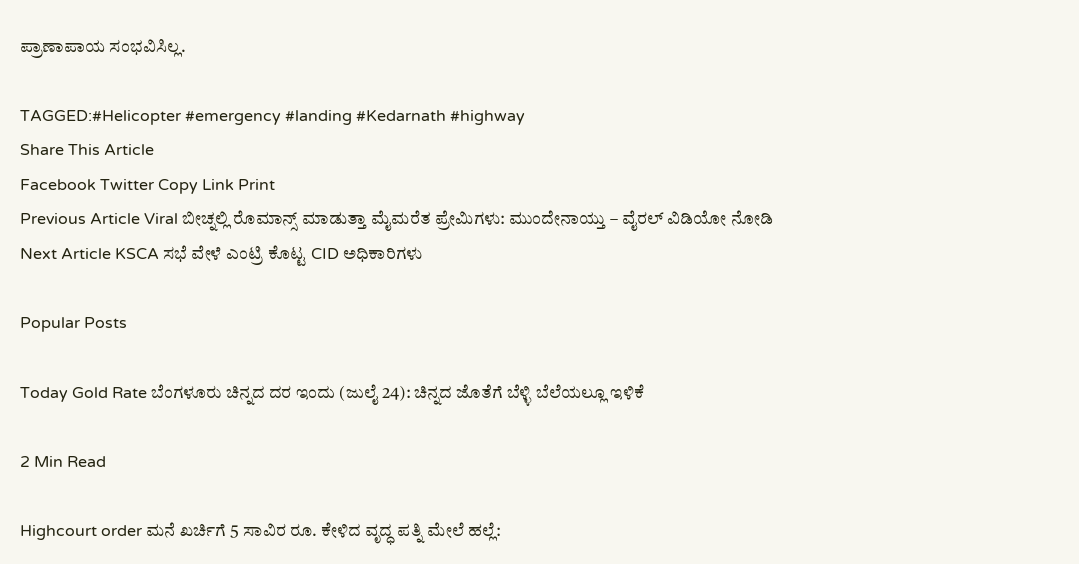ಪ್ರಾಣಾಪಾಯ ಸಂಭವಿಸಿಲ್ಲ.

TAGGED:#Helicopter #emergency #landing #Kedarnath #highway
Share This Article
Facebook Twitter Copy Link Print
Previous Article Viral ಬೀಚ್ನಲ್ಲಿ ರೊಮಾನ್ಸ್ ಮಾಡುತ್ತಾ ಮೈಮರೆತ ಪ್ರೇಮಿಗಳು: ಮುಂದೇನಾಯ್ತು – ವೈರಲ್ ವಿಡಿಯೋ ನೋಡಿ
Next Article KSCA ಸಭೆ ವೇಳೆ ಎಂಟ್ರಿ ಕೊಟ್ಟ CID ಅಧಿಕಾರಿಗಳು

Popular Posts

Today Gold Rate ಬೆಂಗಳೂರು ಚಿನ್ನದ ದರ ಇಂದು (ಜುಲೈ 24): ಚಿನ್ನದ ಜೊತೆಗೆ ಬೆಳ್ಳಿ ಬೆಲೆಯಲ್ಲೂ ಇಳಿಕೆ

2 Min Read

Highcourt order ಮನೆ ಖರ್ಚಿಗೆ 5 ಸಾವಿರ ರೂ. ಕೇಳಿದ ವೃದ್ಧ ಪತ್ನಿ‌ ಮೇಲೆ ಹಲ್ಲೆ: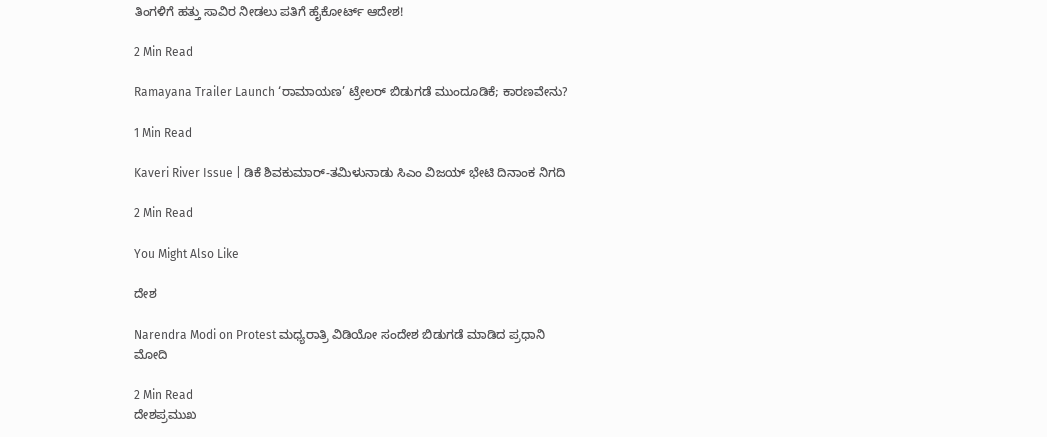ತಿಂಗಳಿಗೆ ಹತ್ತು ಸಾವಿರ ನೀಡಲು ಪತಿಗೆ ಹೈಕೋರ್ಟ್ ಆದೇಶ!

2 Min Read

Ramayana Trailer Launch ‘ರಾಮಾಯಣ’ ಟ್ರೇಲರ್ ಬಿಡುಗಡೆ ಮುಂದೂಡಿಕೆ; ಕಾರಣವೇನು?

1 Min Read

Kaveri River Issue | ಡಿಕೆ ಶಿವಕುಮಾರ್-ತಮಿಳುನಾಡು ಸಿಎಂ ವಿಜಯ್ ಭೇಟಿ ದಿನಾಂಕ ನಿಗದಿ

2 Min Read

You Might Also Like

ದೇಶ

Narendra Modi on Protest ಮಧ್ಯರಾತ್ರಿ ವಿಡಿಯೋ ಸಂದೇಶ ಬಿಡುಗಡೆ ಮಾಡಿದ ಪ್ರಧಾನಿ ಮೋದಿ

2 Min Read
ದೇಶಪ್ರಮುಖ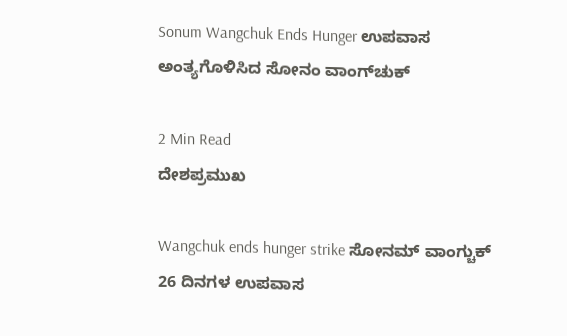Sonum Wangchuk Ends Hunger ಉಪವಾಸ ಅಂತ್ಯಗೊಳಿಸಿದ ಸೋನಂ ವಾಂಗ್‌ಚುಕ್

2 Min Read
ದೇಶಪ್ರಮುಖ

Wangchuk ends hunger strike ಸೋನಮ್ ವಾಂಗ್ಚುಕ್ 26 ದಿನಗಳ ಉಪವಾಸ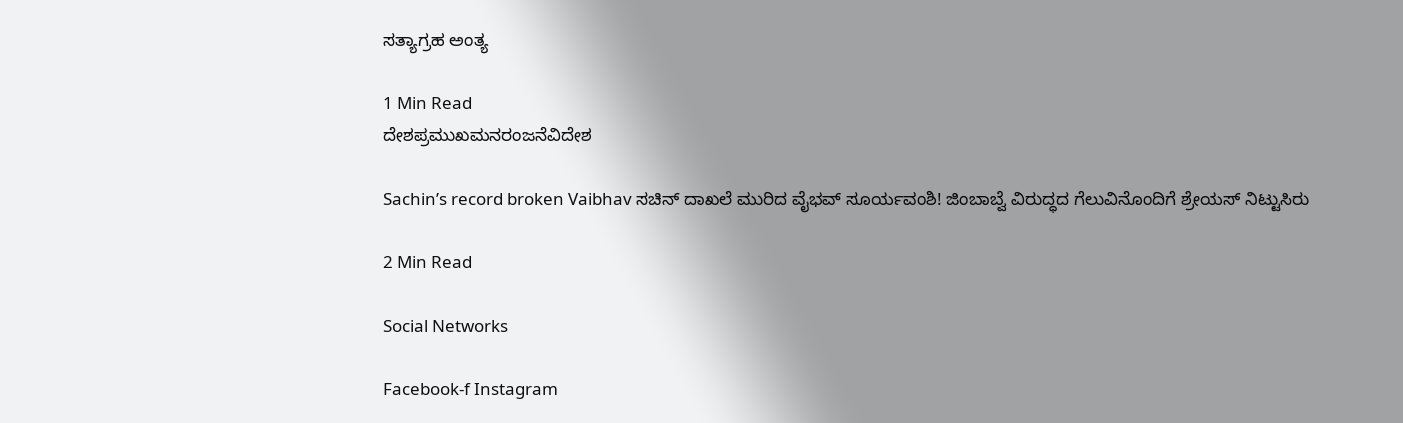ಸತ್ಯಾಗ್ರಹ ಅಂತ್ಯ

1 Min Read
ದೇಶಪ್ರಮುಖಮನರಂಜನೆವಿದೇಶ

Sachin’s record broken Vaibhav ಸಚಿನ್‌ ದಾಖಲೆ ಮುರಿದ ವೈಭವ್‌ ಸೂರ್ಯವಂಶಿ! ಜಿಂಬಾಬ್ವೆ ವಿರುದ್ಧದ ಗೆಲುವಿನೊಂದಿಗೆ ಶ್ರೇಯಸ್ ನಿಟ್ಟುಸಿರು

2 Min Read

Social Networks

Facebook-f Instagram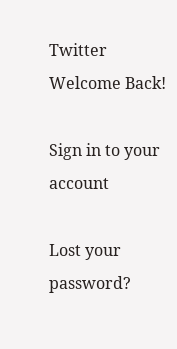Twitter
Welcome Back!

Sign in to your account

Lost your password?